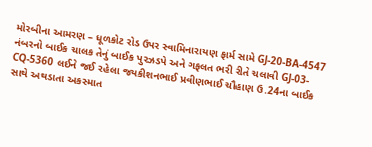મોરબીના આમરણ – ધૂળકોટ રોડ ઉપર સ્વામિનારાયણ ફાર્મ સામે GJ-20-BA-4547 નંબરનો બાઈક ચાલક તેનું બાઈક પુરઝડપે અને ગફલત ભરી રીતે ચલાવી GJ-03-CQ-5360 લઈને જઈ રહેલા જયકીશનભાઈ પ્રવીણભાઈ ચૌહાણ ઉ.24ના બાઈક સાથે અથડાતા અકસ્માત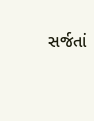સર્જતાં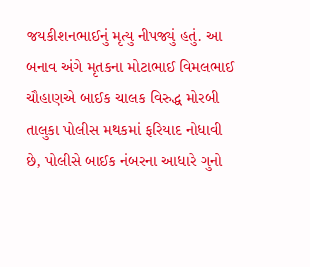જયકીશનભાઈનું મૃત્યુ નીપજ્યું હતું. આ બનાવ અંગે મૃતકના મોટાભાઈ વિમલભાઈ ચૌહાણએ બાઈક ચાલક વિરુદ્ધ મોરબી તાલુકા પોલીસ મથકમાં ફરિયાદ નોધાવી છે, પોલીસે બાઈક નંબરના આધારે ગુનો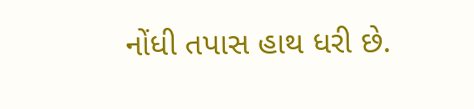નોંધી તપાસ હાથ ધરી છે.